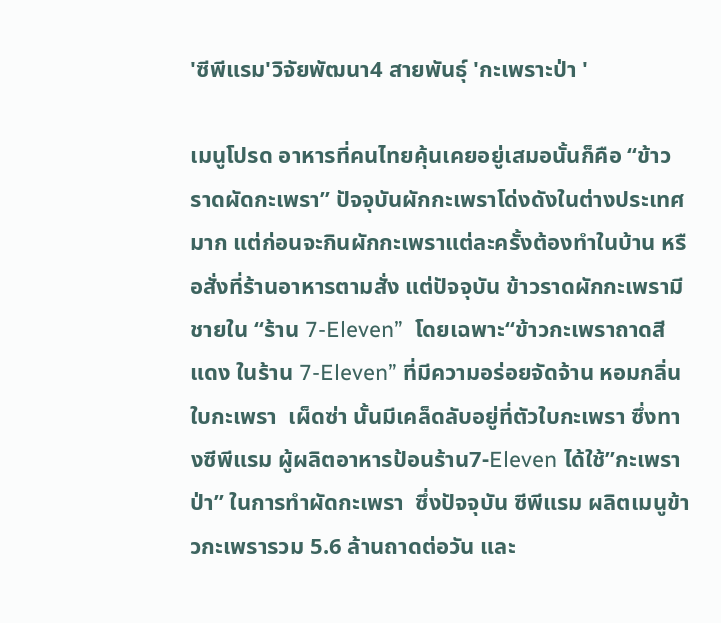'ซีพีแรม'วิจัยพัฒนา4 สายพันธุ์ 'กะเพราะป่า '

เมนูโปรด อาหารที่คนไทยคุ้นเคยอยู่เสมอนั้นก็คือ “ข้าวราดผัดกะเพรา” ปัจจุบันผักกะเพราโด่งดังในต่างประเทศมาก แต่ก่อนจะกินผักกะเพราแต่ละครั้งต้องทำในบ้าน หรือสั่งที่ร้านอาหารตามสั่ง แต่ปัจจุบัน ข้าวราดผักกะเพรามีชายใน “ร้าน 7-Eleven”  โดยเฉพาะ“ข้าวกะเพราถาดสีแดง ในร้าน 7-Eleven” ที่มีความอร่อยจัดจ้าน หอมกลิ่นใบกะเพรา  เผ็ดซ่า นั้นมีเคล็ดลับอยู่ที่ตัวใบกะเพรา ซึ่งทางซีพีแรม ผู้ผลิตอาหารป้อนร้าน7-Eleven ได้ใช้”กะเพราป่า” ในการทำผัดกะเพรา  ซึ่งปัจจุบัน ซีพีแรม ผลิตเมนูข้าวกะเพรารวม 5.6 ล้านถาดต่อวัน และ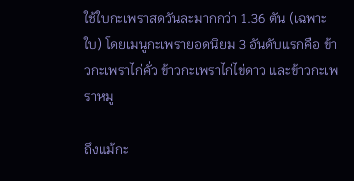ใช้ใบกะเพราสดวันละมากกว่า 1.36 ตัน (เฉพาะใบ) โดยเมนูกะเพรายอดนิยม 3 อันดับแรกคือ ข้าวกะเพราไก่คั่ว ข้าวกะเพราไก่ไข่ดาว และข้าวกะเพราหมู

ถึงแม้กะ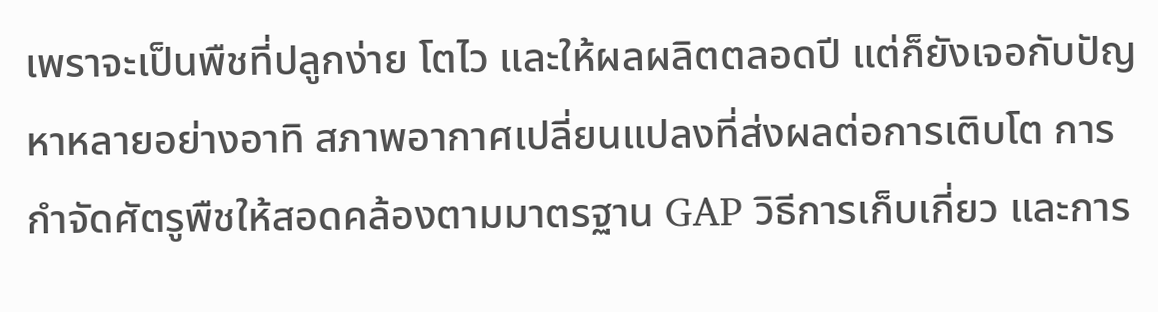เพราจะเป็นพืชที่ปลูกง่าย โตไว และให้ผลผลิตตลอดปี แต่ก็ยังเจอกับปัญหาหลายอย่างอาทิ สภาพอากาศเปลี่ยนแปลงที่ส่งผลต่อการเติบโต การกำจัดศัตรูพืชให้สอดคล้องตามมาตรฐาน GAP วิธีการเก็บเกี่ยว และการ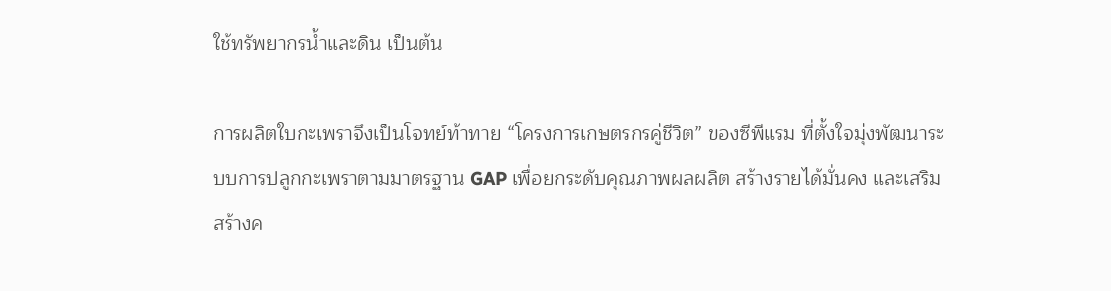ใช้ทรัพยากรน้ำและดิน เป็นต้น

การผลิตใบกะเพราจึงเป็นโจทย์ท้าทาย “โครงการเกษตรกรคู่ชีวิต” ของซีพีแรม ที่ตั้งใจมุ่งพัฒนาระบบการปลูกกะเพราตามมาตรฐาน GAP เพื่อยกระดับคุณภาพผลผลิต สร้างรายได้มั่นคง และเสริมสร้างค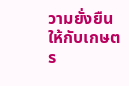วามยั่งยืนให้กับเกษตร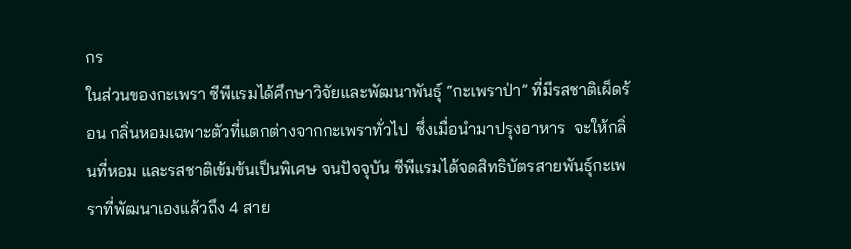กร
ในส่วนของกะเพรา ซีพีแรมได้ศึกษาวิจัยและพัฒนาพันธุ์ “กะเพราป่า” ที่มีรสชาติเผ็ดร้อน กลิ่นหอมเฉพาะตัวที่แตกต่างจากกะเพราทั่วไป  ซึ่งเมื่อนำมาปรุงอาหาร  จะให้กลิ่นที่หอม และรสชาติเข้มข้นเป็นพิเศษ จนปัจจุบัน ซีพีแรมได้จดสิทธิบัตรสายพันธุ์กะเพราที่พัฒนาเองแล้วถึง 4 สาย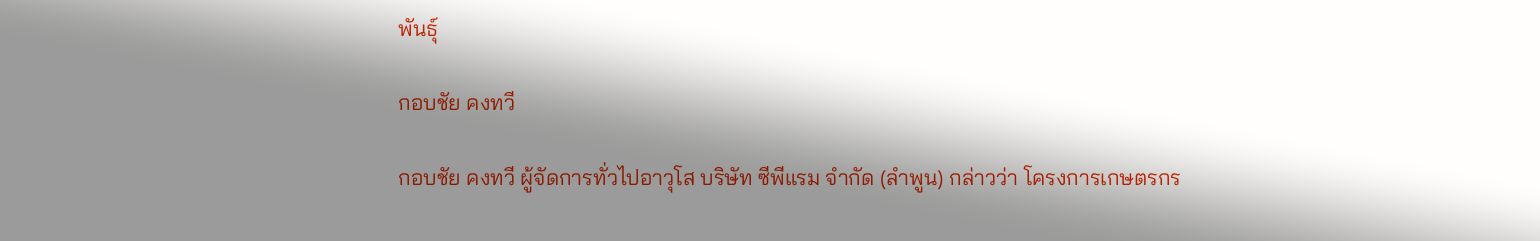พันธุ์

กอบชัย คงทวี

กอบชัย คงทวี ผู้จัดการทั่วไปอาวุโส บริษัท ซีพีแรม จำกัด (ลำพูน) กล่าวว่า โครงการเกษตรกร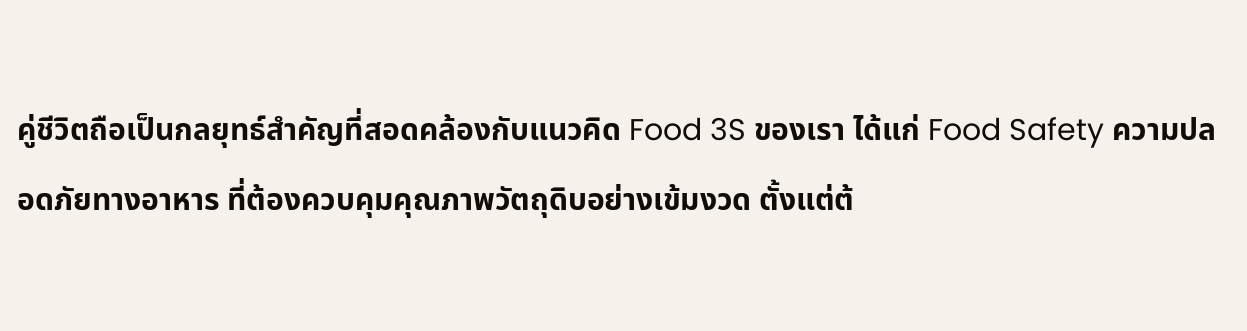คู่ชีวิตถือเป็นกลยุทธ์สำคัญที่สอดคล้องกับแนวคิด Food 3S ของเรา ได้แก่ Food Safety ความปลอดภัยทางอาหาร ที่ต้องควบคุมคุณภาพวัตถุดิบอย่างเข้มงวด ตั้งแต่ต้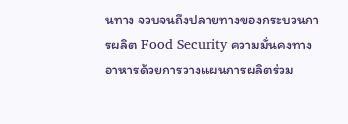นทาง จวบจนถึงปลายทางของกระบวนการผลิต Food Security ความมั่นคงทางอาหารด้วยการวางแผนการผลิตร่วม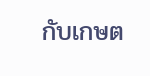กับเกษต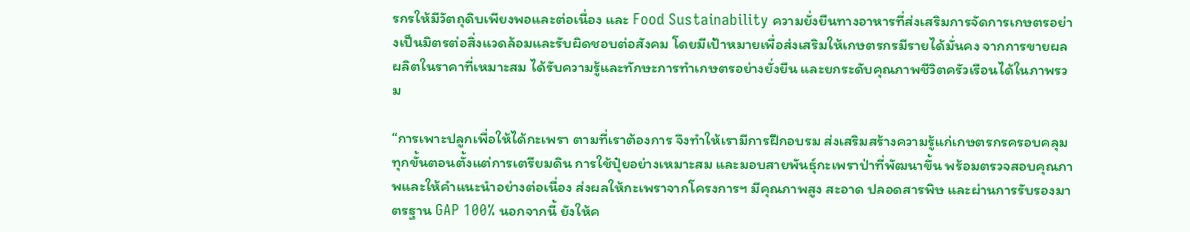รกรให้มีวัตถุดิบเพียงพอและต่อเนื่อง และ Food Sustainability ความยั่งยืนทางอาหารที่ส่งเสริมการจัดการเกษตรอย่างเป็นมิตรต่อสิ่งแวดล้อมและรับผิดชอบต่อสังคม โดยมีเป้าหมายเพื่อส่งเสริมให้เกษตรกรมีรายได้มั่นคง จากการขายผลผลิตในราคาที่เหมาะสม ได้รับความรู้และทักษะการทำเกษตรอย่างยั่งยืน และยกระดับคุณภาพชีวิตครัวเรือนได้ในภาพรวม

“การเพาะปลูกเพื่อให้ได้กะเพรา ตามที่เราต้องการ จึงทำให้เรามีการฝึกอบรม ส่งเสริมสร้างความรู้แก่เกษตรกรครอบคลุมทุกขั้นตอนตั้งแต่การเตรียมดิน การใช้ปุ๋ยอย่างเหมาะสม และมอบสายพันธุ์กะเพราป่าที่พัฒนาขึ้น พร้อมตรวจสอบคุณภาพและให้คำแนะนำอย่างต่อเนื่อง ส่งผลให้กะเพราจากโครงการฯ มีคุณภาพสูง สะอาด ปลอดสารพิษ และผ่านการรับรองมาตรฐาน GAP 100% นอกจากนี้ ยังให้ค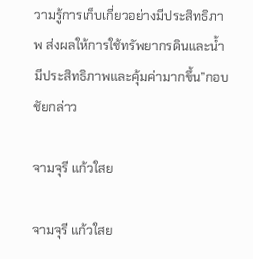วามรู้การเก็บเกี่ยวอย่างมีประสิทธิภาพ ส่งผลให้การใช้ทรัพยากรดินและน้ำมีประสิทธิภาพและคุ้มค่ามากขึ้น”กอบชัยกล่าว

จามจุรี แก้วใสย

จามจุรี แก้วใสย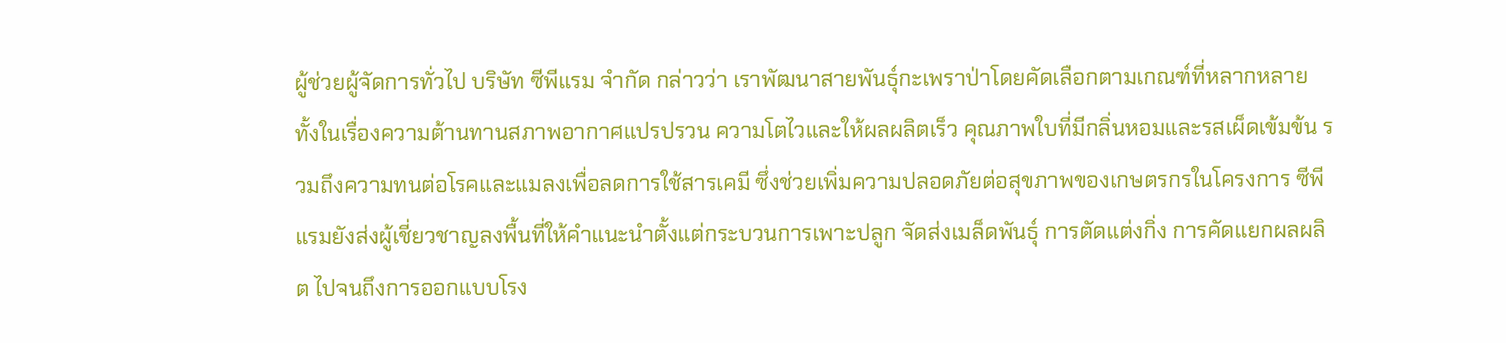ผู้ช่วยผู้จัดการทั่วไป บริษัท ซีพีแรม จำกัด กล่าวว่า เราพัฒนาสายพันธุ์กะเพราป่าโดยคัดเลือกตามเกณฑ์ที่หลากหลาย ทั้งในเรื่องความต้านทานสภาพอากาศแปรปรวน ความโตไวและให้ผลผลิตเร็ว คุณภาพใบที่มีกลิ่นหอมและรสเผ็ดเข้มข้น รวมถึงความทนต่อโรคและแมลงเพื่อลดการใช้สารเคมี ซึ่งช่วยเพิ่มความปลอดภัยต่อสุขภาพของเกษตรกรในโครงการ ซีพีแรมยังส่งผู้เชี่ยวชาญลงพื้นที่ให้คำแนะนำตั้งแต่กระบวนการเพาะปลูก จัดส่งเมล็ดพันธุ์ การตัดแต่งกิ่ง การคัดแยกผลผลิต ไปจนถึงการออกแบบโรง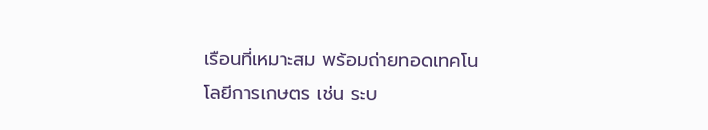เรือนที่เหมาะสม พร้อมถ่ายทอดเทคโนโลยีการเกษตร เช่น ระบ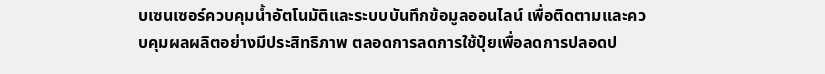บเซนเซอร์ควบคุมน้ำอัตโนมัติและระบบบันทึกข้อมูลออนไลน์ เพื่อติดตามและควบคุมผลผลิตอย่างมีประสิทธิภาพ ตลอดการลดการใช้ปุ๋ยเพื่อลดการปลอดป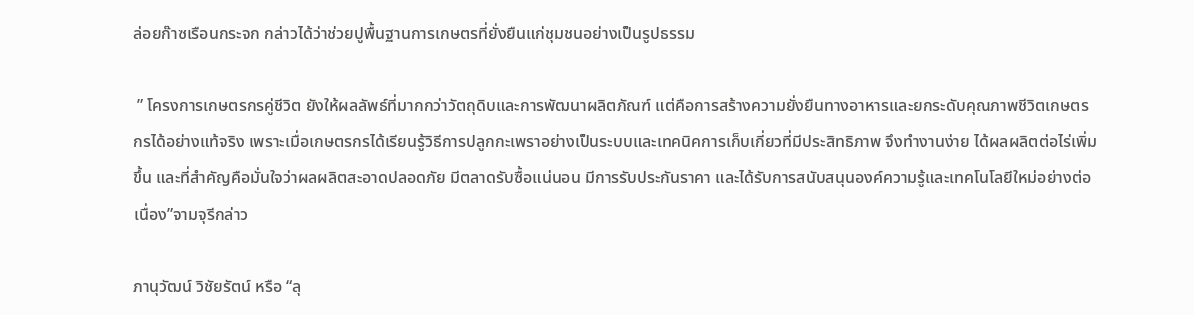ล่อยก๊าซเรือนกระจก กล่าวได้ว่าช่วยปูพื้นฐานการเกษตรที่ยั่งยืนแก่ชุมชนอย่างเป็นรูปธรรม

 ” โครงการเกษตรกรคู่ชีวิต ยังให้ผลลัพธ์ที่มากกว่าวัตถุดิบและการพัฒนาผลิตภัณฑ์ แต่คือการสร้างความยั่งยืนทางอาหารและยกระดับคุณภาพชีวิตเกษตรกรได้อย่างแท้จริง เพราะเมื่อเกษตรกรได้เรียนรู้วิธีการปลูกกะเพราอย่างเป็นระบบและเทคนิคการเก็บเกี่ยวที่มีประสิทธิภาพ จึงทำงานง่าย ได้ผลผลิตต่อไร่เพิ่มขึ้น และที่สำคัญคือมั่นใจว่าผลผลิตสะอาดปลอดภัย มีตลาดรับซื้อแน่นอน มีการรับประกันราคา และได้รับการสนับสนุนองค์ความรู้และเทคโนโลยีใหม่อย่างต่อเนื่อง”จามจุรีกล่าว

ภานุวัฒน์ วิชัยรัตน์ หรือ “ลุ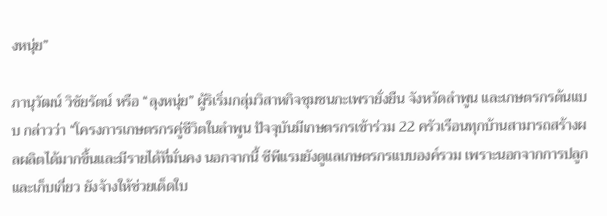งหนุ่ย”

ภานุวัฒน์ วิชัยรัตน์ หรือ “ลุงหนุ่ย” ผู้ริเริ่มกลุ่มวิสาหกิจชุมชนกะเพรายั่งยืน จังหวัดลำพูน และเกษตรกรต้นแบบ กล่าวว่า “โครงการเกษตรกรคู่ชีวิตในลำพูน ปัจจุบันมีเกษตรกรเข้าร่วม 22 ครัวเรือนทุกบ้านสามารถสร้างผลผลิตได้มากขึ้นและมีรายได้ที่มั่นคง นอกจากนี้ ซีพีแรมยังดูแลเกษตรกรแบบองค์รวม เพราะนอกจากการปลูกและเก็บเกี่ยว ยังจ้างให้ช่วยเด็ดใบ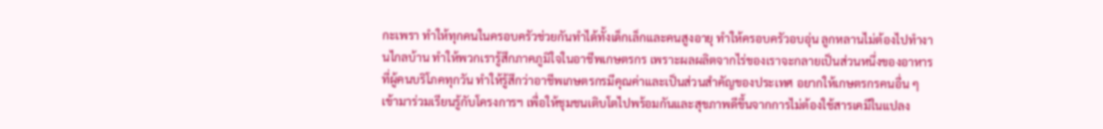กะเพรา ทำให้ทุกคนในครอบครัวช่วยกันทำได้ทั้งเด็กเล็กและคนสูงอายุ ทำให้ครอบครัวอบอุ่น ลูกหลานไม่ต้องไปทำงานไกลบ้าน ทำให้พวกเรารู้สึกภาคภูมิใจในอาชีพเกษตรกร เพราะผลผลิตจากไร่ของเราจะกลายเป็นส่วนหนึ่งของอาหารที่ผู้คนบริโภคทุกวัน ทำให้รู้สึกว่าอาชีพเกษตรกรมีคุณค่าและเป็นส่วนสำคัญของประเทศ อยากให้เกษตรกรคนอื่น ๆ เข้ามาร่วมเรียนรู้กับโครงการฯ เพื่อให้ชุมชนเติบโตไปพร้อมกันและสุขภาพดีขึ้นจากการไม่ต้องใช้สารเคมีในแปลง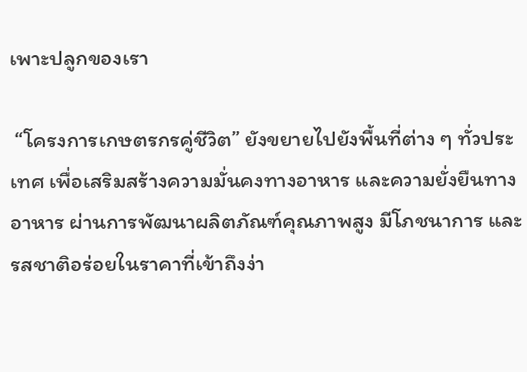เพาะปลูกของเรา

 “โครงการเกษตรกรคู่ชีวิต” ยังขยายไปยังพื้นที่ต่าง ๆ ทั่วประเทศ เพื่อเสริมสร้างความมั่นคงทางอาหาร และความยั่งยืนทางอาหาร ผ่านการพัฒนาผลิตภัณฑ์คุณภาพสูง มีโภชนาการ และรสชาติอร่อยในราคาที่เข้าถึงง่า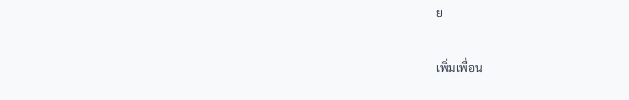ย

เพิ่มเพื่อน